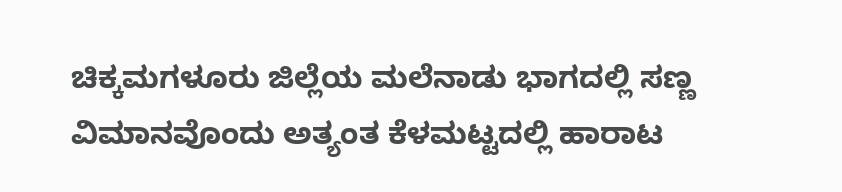ಚಿಕ್ಕಮಗಳೂರು ಜಿಲ್ಲೆಯ ಮಲೆನಾಡು ಭಾಗದಲ್ಲಿ ಸಣ್ಣ ವಿಮಾನವೊಂದು ಅತ್ಯಂತ ಕೆಳಮಟ್ಟದಲ್ಲಿ ಹಾರಾಟ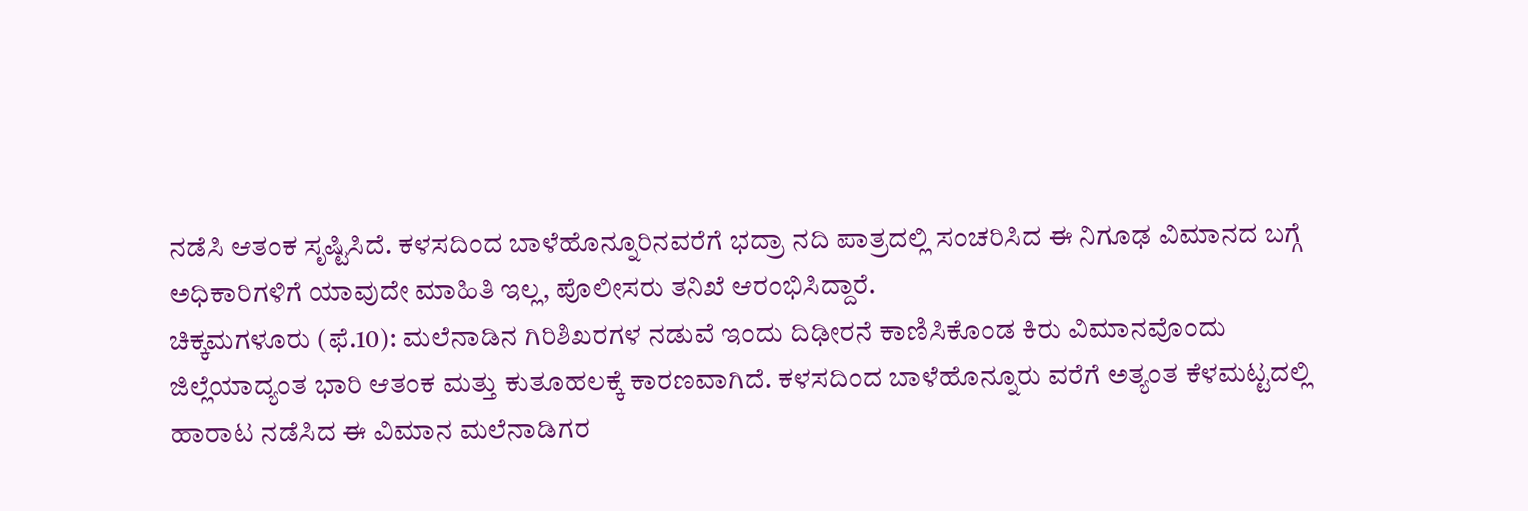ನಡೆಸಿ ಆತಂಕ ಸೃಷ್ಟಿಸಿದೆ. ಕಳಸದಿಂದ ಬಾಳೆಹೊನ್ನೂರಿನವರೆಗೆ ಭದ್ರಾ ನದಿ ಪಾತ್ರದಲ್ಲಿ ಸಂಚರಿಸಿದ ಈ ನಿಗೂಢ ವಿಮಾನದ ಬಗ್ಗೆ ಅಧಿಕಾರಿಗಳಿಗೆ ಯಾವುದೇ ಮಾಹಿತಿ ಇಲ್ಲ, ಪೊಲೀಸರು ತನಿಖೆ ಆರಂಭಿಸಿದ್ದಾರೆ.
ಚಿಕ್ಕಮಗಳೂರು (ಫೆ.10): ಮಲೆನಾಡಿನ ಗಿರಿಶಿಖರಗಳ ನಡುವೆ ಇಂದು ದಿಢೀರನೆ ಕಾಣಿಸಿಕೊಂಡ ಕಿರು ವಿಮಾನವೊಂದು ಜಿಲ್ಲೆಯಾದ್ಯಂತ ಭಾರಿ ಆತಂಕ ಮತ್ತು ಕುತೂಹಲಕ್ಕೆ ಕಾರಣವಾಗಿದೆ. ಕಳಸದಿಂದ ಬಾಳೆಹೊನ್ನೂರು ವರೆಗೆ ಅತ್ಯಂತ ಕೆಳಮಟ್ಟದಲ್ಲಿ ಹಾರಾಟ ನಡೆಸಿದ ಈ ವಿಮಾನ ಮಲೆನಾಡಿಗರ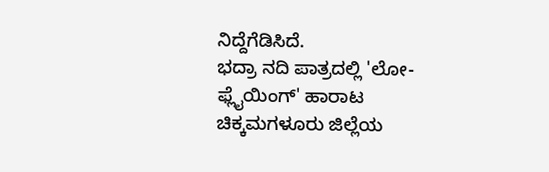ನಿದ್ದೆಗೆಡಿಸಿದೆ.
ಭದ್ರಾ ನದಿ ಪಾತ್ರದಲ್ಲಿ 'ಲೋ-ಫ್ಲೈಯಿಂಗ್' ಹಾರಾಟ
ಚಿಕ್ಕಮಗಳೂರು ಜಿಲ್ಲೆಯ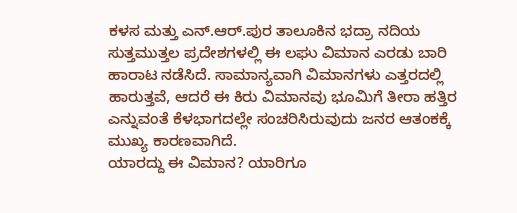ಕಳಸ ಮತ್ತು ಎನ್.ಆರ್.ಪುರ ತಾಲೂಕಿನ ಭದ್ರಾ ನದಿಯ ಸುತ್ತಮುತ್ತಲ ಪ್ರದೇಶಗಳಲ್ಲಿ ಈ ಲಘು ವಿಮಾನ ಎರಡು ಬಾರಿ ಹಾರಾಟ ನಡೆಸಿದೆ. ಸಾಮಾನ್ಯವಾಗಿ ವಿಮಾನಗಳು ಎತ್ತರದಲ್ಲಿ ಹಾರುತ್ತವೆ, ಆದರೆ ಈ ಕಿರು ವಿಮಾನವು ಭೂಮಿಗೆ ತೀರಾ ಹತ್ತಿರ ಎನ್ನುವಂತೆ ಕೆಳಭಾಗದಲ್ಲೇ ಸಂಚರಿಸಿರುವುದು ಜನರ ಆತಂಕಕ್ಕೆ ಮುಖ್ಯ ಕಾರಣವಾಗಿದೆ.
ಯಾರದ್ದು ಈ ವಿಮಾನ? ಯಾರಿಗೂ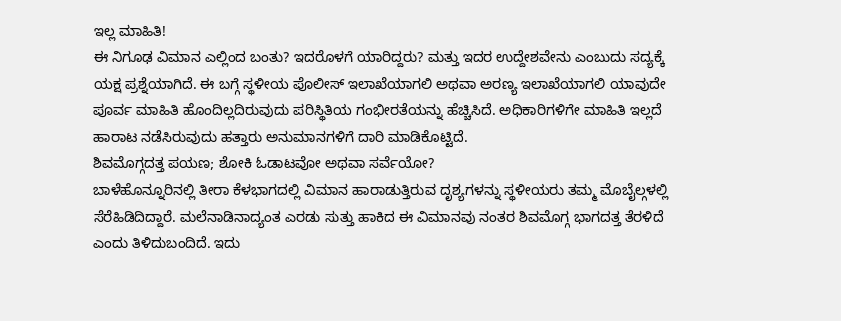ಇಲ್ಲ ಮಾಹಿತಿ!
ಈ ನಿಗೂಢ ವಿಮಾನ ಎಲ್ಲಿಂದ ಬಂತು? ಇದರೊಳಗೆ ಯಾರಿದ್ದರು? ಮತ್ತು ಇದರ ಉದ್ದೇಶವೇನು ಎಂಬುದು ಸದ್ಯಕ್ಕೆ ಯಕ್ಷ ಪ್ರಶ್ನೆಯಾಗಿದೆ. ಈ ಬಗ್ಗೆ ಸ್ಥಳೀಯ ಪೊಲೀಸ್ ಇಲಾಖೆಯಾಗಲಿ ಅಥವಾ ಅರಣ್ಯ ಇಲಾಖೆಯಾಗಲಿ ಯಾವುದೇ ಪೂರ್ವ ಮಾಹಿತಿ ಹೊಂದಿಲ್ಲದಿರುವುದು ಪರಿಸ್ಥಿತಿಯ ಗಂಭೀರತೆಯನ್ನು ಹೆಚ್ಚಿಸಿದೆ. ಅಧಿಕಾರಿಗಳಿಗೇ ಮಾಹಿತಿ ಇಲ್ಲದೆ ಹಾರಾಟ ನಡೆಸಿರುವುದು ಹತ್ತಾರು ಅನುಮಾನಗಳಿಗೆ ದಾರಿ ಮಾಡಿಕೊಟ್ಟಿದೆ.
ಶಿವಮೊಗ್ಗದತ್ತ ಪಯಣ; ಶೋಕಿ ಓಡಾಟವೋ ಅಥವಾ ಸರ್ವೆಯೋ?
ಬಾಳೆಹೊನ್ನೂರಿನಲ್ಲಿ ತೀರಾ ಕೆಳಭಾಗದಲ್ಲಿ ವಿಮಾನ ಹಾರಾಡುತ್ತಿರುವ ದೃಶ್ಯಗಳನ್ನು ಸ್ಥಳೀಯರು ತಮ್ಮ ಮೊಬೈಲ್ಗಳಲ್ಲಿ ಸೆರೆಹಿಡಿದಿದ್ದಾರೆ. ಮಲೆನಾಡಿನಾದ್ಯಂತ ಎರಡು ಸುತ್ತು ಹಾಕಿದ ಈ ವಿಮಾನವು ನಂತರ ಶಿವಮೊಗ್ಗ ಭಾಗದತ್ತ ತೆರಳಿದೆ ಎಂದು ತಿಳಿದುಬಂದಿದೆ. ಇದು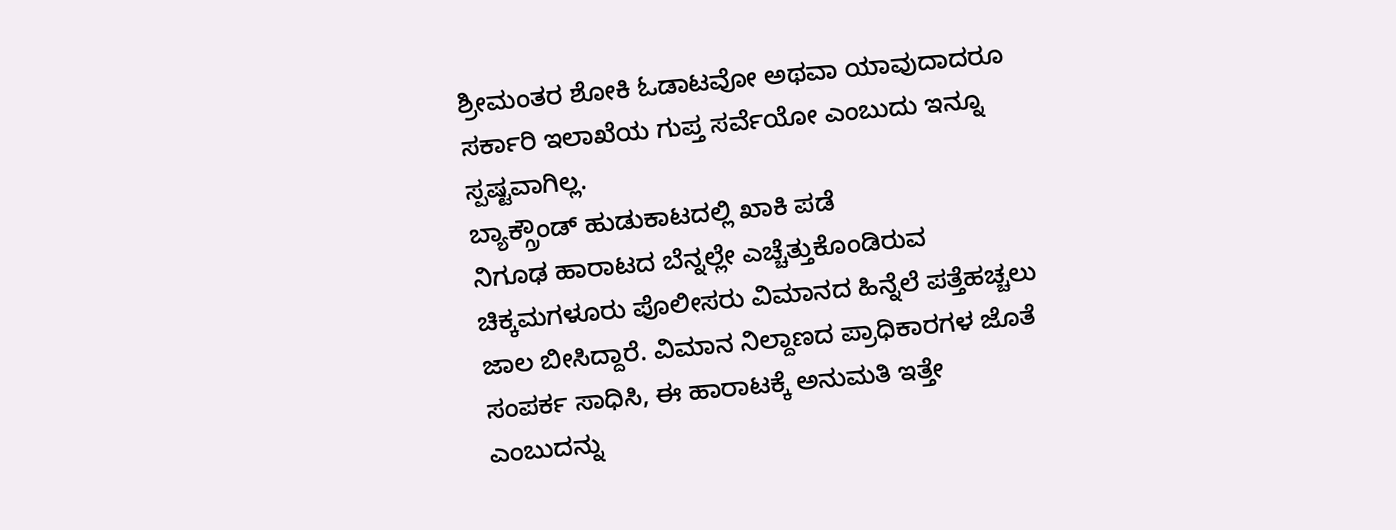ಶ್ರೀಮಂತರ ಶೋಕಿ ಓಡಾಟವೋ ಅಥವಾ ಯಾವುದಾದರೂ ಸರ್ಕಾರಿ ಇಲಾಖೆಯ ಗುಪ್ತ ಸರ್ವೆಯೋ ಎಂಬುದು ಇನ್ನೂ ಸ್ಪಷ್ಟವಾಗಿಲ್ಲ.
ಬ್ಯಾಕ್ಗ್ರೌಂಡ್ ಹುಡುಕಾಟದಲ್ಲಿ ಖಾಕಿ ಪಡೆ
ನಿಗೂಢ ಹಾರಾಟದ ಬೆನ್ನಲ್ಲೇ ಎಚ್ಚೆತ್ತುಕೊಂಡಿರುವ ಚಿಕ್ಕಮಗಳೂರು ಪೊಲೀಸರು ವಿಮಾನದ ಹಿನ್ನೆಲೆ ಪತ್ತೆಹಚ್ಚಲು ಜಾಲ ಬೀಸಿದ್ದಾರೆ. ವಿಮಾನ ನಿಲ್ದಾಣದ ಪ್ರಾಧಿಕಾರಗಳ ಜೊತೆ ಸಂಪರ್ಕ ಸಾಧಿಸಿ, ಈ ಹಾರಾಟಕ್ಕೆ ಅನುಮತಿ ಇತ್ತೇ ಎಂಬುದನ್ನು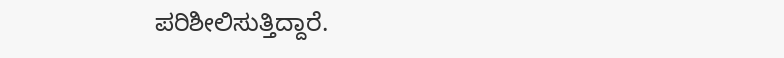ಪರಿಶೀಲಿಸುತ್ತಿದ್ದಾರೆ.